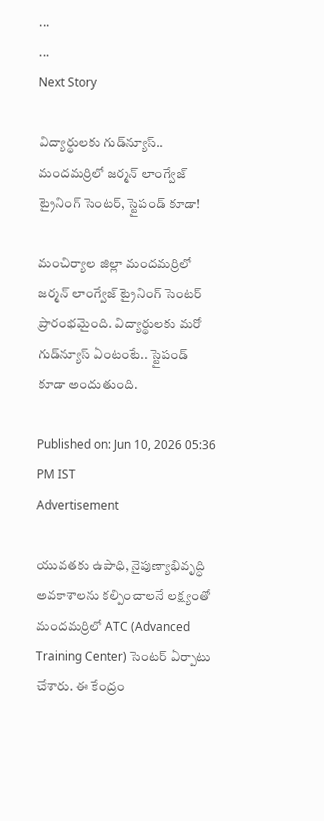...
...
Next Story

విద్యార్థులకు గుడ్‌న్యూస్.. మందమర్రిలో జర్మన్ లాంగ్వేజ్ ట్రైనింగ్ సెంటర్, స్టైపండ్ కూడా!

మంచిర్యాల జిల్లా మందమర్రిలో జర్మన్ లాంగ్వేజ్ ట్రైనింగ్ సెంటర్ ప్రారంభమైంది. విద్యార్థులకు మరో గుడ్‌న్యూస్ ఏంటంటే.. స్టైపండ్ కూడా అందుతుంది.

Published on: Jun 10, 2026 05:36 PM IST
Advertisement

యువతకు ఉపాధి, నైపుణ్యాభివృద్ధి అవకాశాలను కల్పించాలనే లక్ష్యంతో మందమర్రిలో ATC (Advanced Training Center) సెంటర్ ఏర్పాటు చేశారు. ఈ కేంద్రం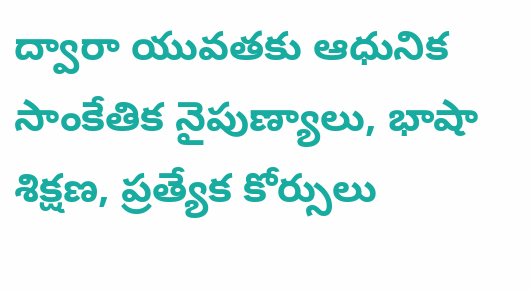ద్వారా యువతకు ఆధునిక సాంకేతిక నైపుణ్యాలు, భాషా శిక్షణ, ప్రత్యేక కోర్సులు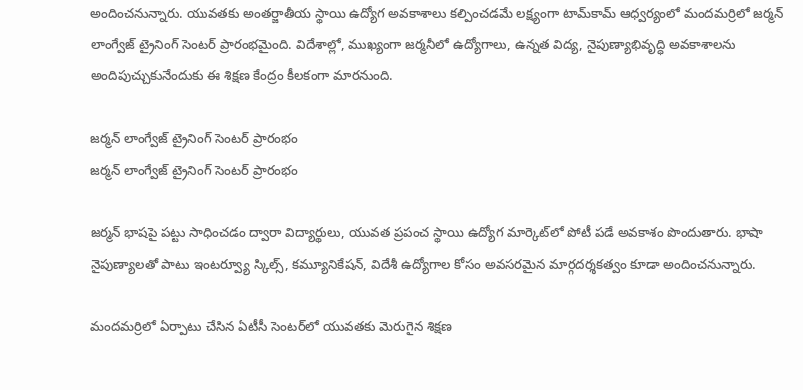అందించనున్నారు. యువతకు అంతర్జాతీయ స్థాయి ఉద్యోగ అవకాశాలు కల్పించడమే లక్ష్యంగా టామ్‌కామ్ ఆధ్వర్యంలో మందమర్రిలో జర్మన్ లాంగ్వేజ్ ట్రైనింగ్ సెంటర్ ప్రారంభమైంది. విదేశాల్లో, ముఖ్యంగా జర్మనీలో ఉద్యోగాలు, ఉన్నత విద్య, నైపుణ్యాభివృద్ధి అవకాశాలను అందిపుచ్చుకునేందుకు ఈ శిక్షణ కేంద్రం కీలకంగా మారనుంది.

జర్మన్ లాంగ్వేజ్ ట్రైనింగ్ సెంటర్ ప్రారంభం
జర్మన్ లాంగ్వేజ్ ట్రైనింగ్ సెంటర్ ప్రారంభం

జర్మన్ భాషపై పట్టు సాధించడం ద్వారా విద్యార్థులు, యువత ప్రపంచ స్థాయి ఉద్యోగ మార్కెట్‌లో పోటీ పడే అవకాశం పొందుతారు. భాషా నైపుణ్యాలతో పాటు ఇంటర్వ్యూ స్కిల్స్, కమ్యూనికేషన్, విదేశీ ఉద్యోగాల కోసం అవసరమైన మార్గదర్శకత్వం కూడా అందించనున్నారు.

మందమర్రిలో ఏర్పాటు చేసిన ఏటీసీ సెంటర్‌లో యువతకు మెరుగైన శిక్షణ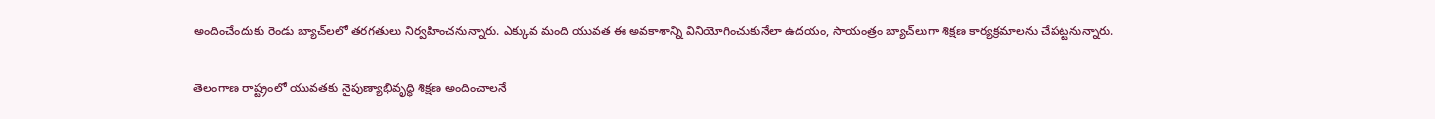అందించేందుకు రెండు బ్యాచ్‌లలో తరగతులు నిర్వహించనున్నారు. ఎక్కువ మంది యువత ఈ అవకాశాన్ని వినియోగించుకునేలా ఉదయం, సాయంత్రం బ్యాచ్‌లుగా శిక్షణ కార్యక్రమాలను చేపట్టనున్నారు.

తెలంగాణ రాష్ట్రంలో యువతకు నైపుణ్యాభివృద్ధి శిక్షణ అందించాలనే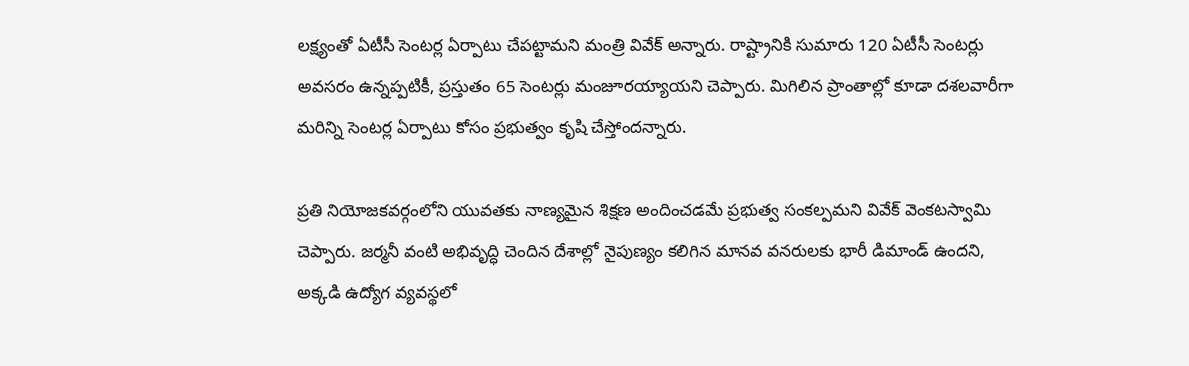లక్ష్యంతో ఏటీసీ సెంటర్ల ఏర్పాటు చేపట్టామని మంత్రి వివేక్ అన్నారు. రాష్ట్రానికి సుమారు 120 ఏటీసీ సెంటర్లు అవసరం ఉన్నప్పటికీ, ప్రస్తుతం 65 సెంటర్లు మంజూరయ్యాయని చెప్పారు. మిగిలిన ప్రాంతాల్లో కూడా దశలవారీగా మరిన్ని సెంటర్ల ఏర్పాటు కోసం ప్రభుత్వం కృషి చేస్తోందన్నారు.

ప్రతి నియోజకవర్గంలోని యువతకు నాణ్యమైన శిక్షణ అందించడమే ప్రభుత్వ సంకల్పమని వివేక్ వెంకటస్వామి చెప్పారు. జర్మనీ వంటి అభివృద్ధి చెందిన దేశాల్లో నైపుణ్యం కలిగిన మానవ వనరులకు భారీ డిమాండ్ ఉందని, అక్కడి ఉద్యోగ వ్యవస్థలో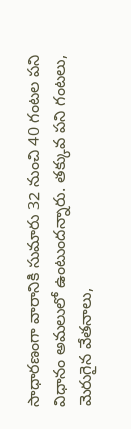సాధారణంగా వారానికి సుమారు 32 నుంచి 40 గంటల పని విధానం అమలులో ఉంటుందన్నారు. తక్కువ పని గంటలు, మెరుగైన వేతనాలు,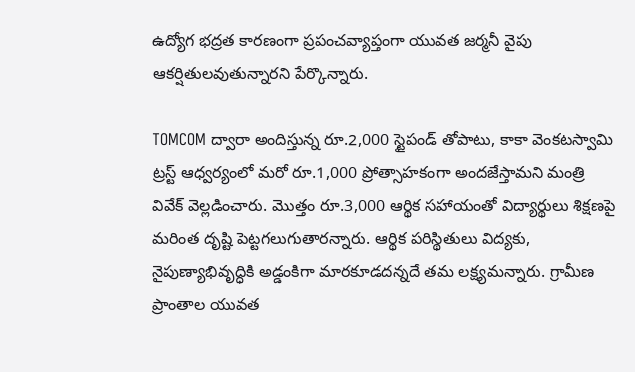ఉద్యోగ భద్రత కారణంగా ప్రపంచవ్యాప్తంగా యువత జర్మనీ వైపు ఆకర్షితులవుతున్నారని పేర్కొన్నారు.

TOMCOM ద్వారా అందిస్తున్న రూ.2,000 స్టైపండ్ తోపాటు, కాకా వెంకటస్వామి ట్రస్ట్ ఆధ్వర్యంలో మరో రూ.1,000 ప్రోత్సాహకంగా అందజేస్తామని మంత్రి వివేక్ వెల్లడించారు. మొత్తం రూ.3,000 ఆర్థిక సహాయంతో విద్యార్థులు శిక్షణపై మరింత దృష్టి పెట్టగలుగుతారన్నారు. ఆర్థిక పరిస్థితులు విద్యకు, నైపుణ్యాభివృద్ధికి అడ్డంకిగా మారకూడదన్నదే తమ లక్ష్యమన్నారు. గ్రామీణ ప్రాంతాల యువత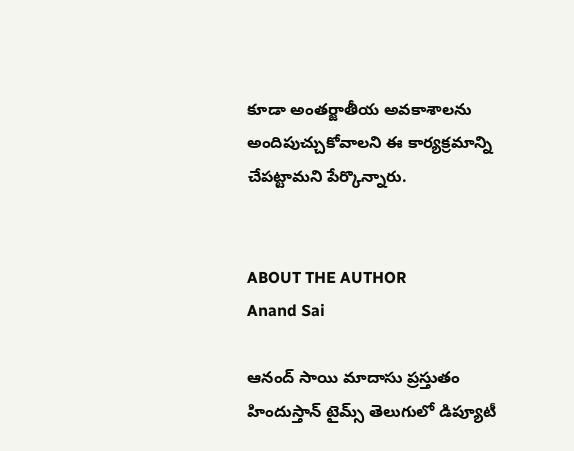కూడా అంతర్జాతీయ అవకాశాలను అందిపుచ్చుకోవాలని ఈ కార్యక్రమాన్ని చేపట్టామని పేర్కొన్నారు.


ABOUT THE AUTHOR
Anand Sai

ఆనంద్ సాయి మాదాసు ప్రస్తుతం హిందుస్తాన్ టైమ్స్ తెలుగులో డిప్యూటీ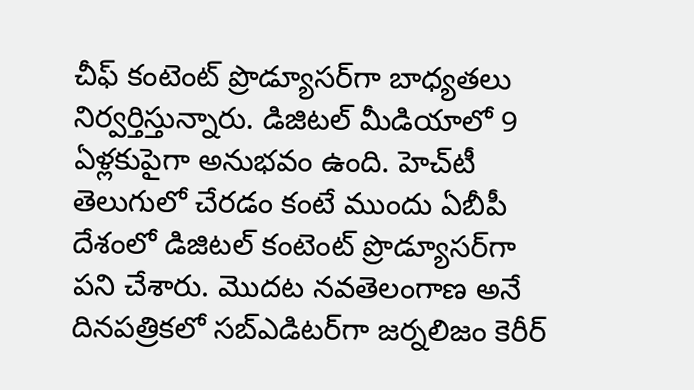చీఫ్ కంటెంట్ ప్రొడ్యూసర్‌గా బాధ్యతలు నిర్వర్తిస్తున్నారు. డిజిటల్ మీడియాలో 9 ఏళ్లకుపైగా అనుభవం ఉంది. హెచ్‌టీ తెలుగులో చేరడం కంటే ముందు ఏబీపీ దేశంలో డిజిటల్ కంటెంట్ ప్రొడ్యూసర్‌గా పని చేశారు. మెుదట నవతెలంగాణ అనే దినపత్రికలో సబ్ఎడిటర్‌గా జర్నలిజం కెరీర్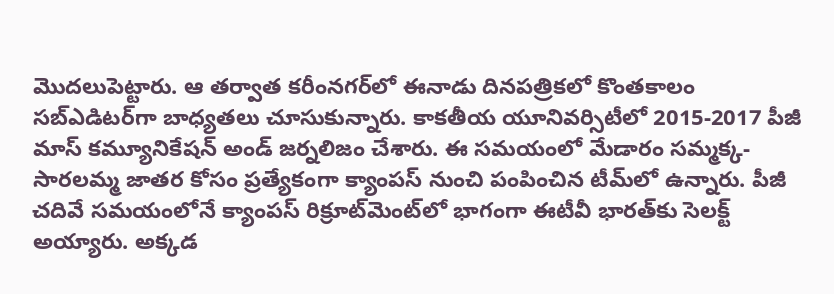మెుదలుపెట్టారు. ఆ తర్వాత కరీంనగర్‌లో ఈనాడు దినపత్రికలో కొంతకాలం సబ్‌ఎడిటర్‌గా బాధ్యతలు చూసుకున్నారు. కాకతీయ యూనివర్సిటీలో 2015-2017 పీజీ మాస్ కమ్యూనికేషన్ అండ్ జర్నలిజం చేశారు. ఈ సమయంలో మేడారం సమ్మక్క-సారలమ్మ జాతర కోసం ప్రత్యేకంగా క్యాంపస్ నుంచి పంపించిన టీమ్‌లో ఉన్నారు. పీజీ చదివే సమయంలోనే క్యాంపస్ రిక్రూట్‌మెంట్‌లో భాగంగా ఈటీవీ భారత్‌కు సెలక్ట్ అయ్యారు. అక్కడ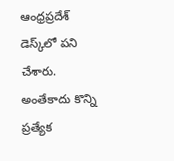ఆంధ్రప్రదేశ్‌ డెస్క్‌లో పని చేశారు. అంతేకాదు కొన్ని ప్రత్యేక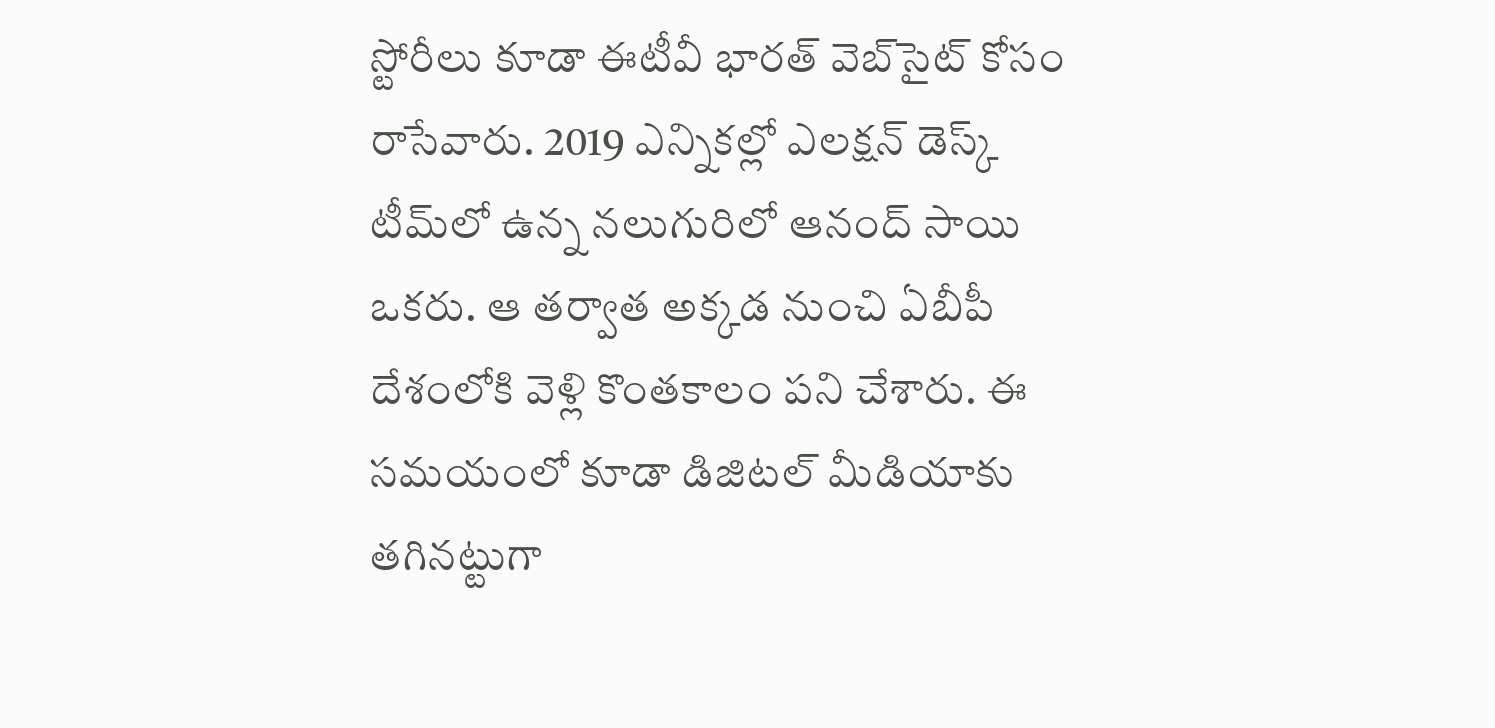స్టోరీలు కూడా ఈటీవీ భారత్ వెబ్‌సైట్ కోసం రాసేవారు. 2019 ఎన్నికల్లో ఎలక్షన్ డెస్క్‌ టీమ్‌లో ఉన్న నలుగురిలో ఆనంద్ సాయి ఒకరు. ఆ తర్వాత అక్కడ నుంచి ఏబీపీ దేశంలోకి వెళ్లి కొంతకాలం పని చేశారు. ఈ సమయంలో కూడా డిజిటల్ మీడియాకు తగినట్టుగా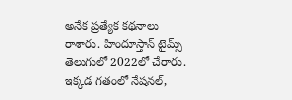అనేక ప్రత్యేక కథనాలు రాశారు. హిందూస్తాన్ టైమ్స్‌ తెలుగులో 2022లో చేరారు. ఇక్కడ గతంలో నేషనల్,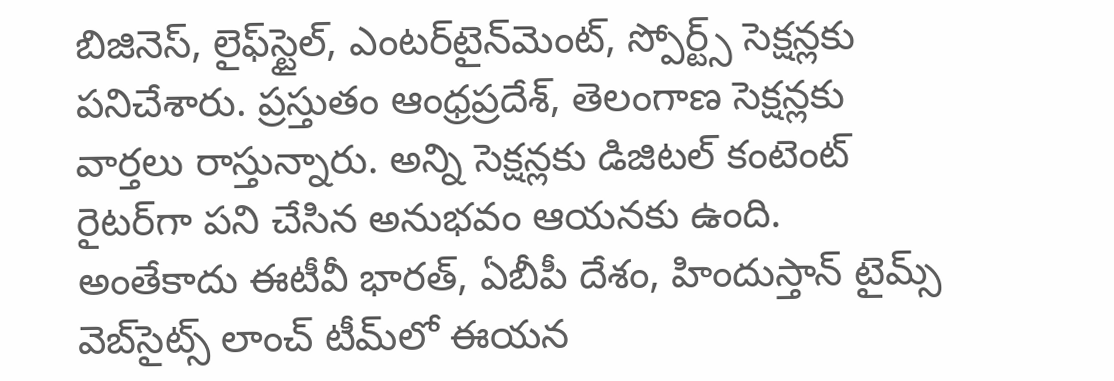బిజినెస్, లైఫ్‌స్టైల్, ఎంటర్‌టైన్‌మెంట్‌, స్పోర్ట్స్‌ సెక్షన్లకు పనిచేశారు. ప్రస్తుతం ఆంధ్రప్రదేశ్, తెలంగాణ సెక్షన్లకు వార్తలు రాస్తున్నారు. అన్ని సెక్షన్లకు డిజిటల్ కంటెంట్ రైటర్‌గా పని చేసిన అనుభవం ఆయనకు ఉంది. అంతేకాదు ఈటీవీ భారత్, ఏబీపీ దేశం, హిందుస్తాన్ టైమ్స్ వెబ్‌సైట్స్ లాంచ్ టీమ్‌లో ఈయన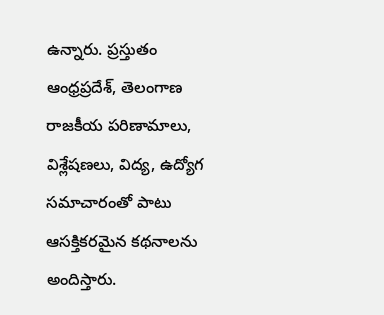ఉన్నారు. ప్రస్తుతం ఆంధ్రప్రదేశ్, తెలంగాణ రాజకీయ పరిణామాలు, విశ్లేషణలు, విద్య, ఉద్యోగ సమాచారంతో పాటు ఆసక్తికరమైన కథనాలను అందిస్తారు.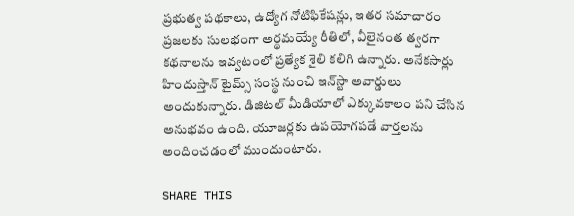ప్రభుత్వ పథకాలు, ఉద్యోగ నోటిఫికేషన్లు, ఇతర సమాచారం ప్రజలకు సులభంగా అర్థమయ్యే రీతిలో, వీలైనంత త్వరగా కథనాలను ఇవ్వటంలో ప్రత్యేక శైలి కలిగి ఉన్నారు. అనేకసార్లు హిందుస్తాన్ టైమ్స్ సంస్థ నుంచి ఇన్‌స్టా అవార్డులు అందుకున్నారు. డిజిటల్ మీడియాలో ఎక్కువకాలం పని చేసిన అనుభవం ఉంది. యూజర్లకు ఉపయోగపడే వార్తలను అందించడంలో ముందుంటారు.

SHARE THIS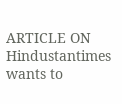ARTICLE ON
Hindustantimes wants to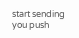start sending you push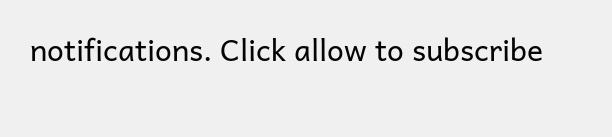notifications. Click allow to subscribe